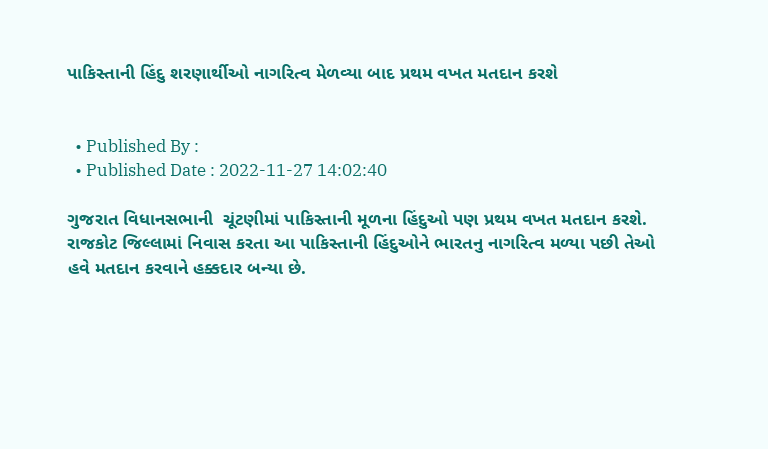પાકિસ્તાની હિંદુ શરણાર્થીઓ નાગરિત્વ મેળવ્યા બાદ પ્રથમ વખત મતદાન કરશે


  • Published By :
  • Published Date : 2022-11-27 14:02:40

ગુજરાત વિધાનસભાની  ચૂંટણીમાં પાકિસ્તાની મૂળના હિંદુઓ પણ પ્રથમ વખત મતદાન કરશે. રાજકોટ જિલ્લામાં નિવાસ કરતા આ પાકિસ્તાની હિંદુઓને ભારતનુ નાગરિત્વ મળ્યા પછી તેઓ હવે મતદાન કરવાને હક્કદાર બન્યા છે.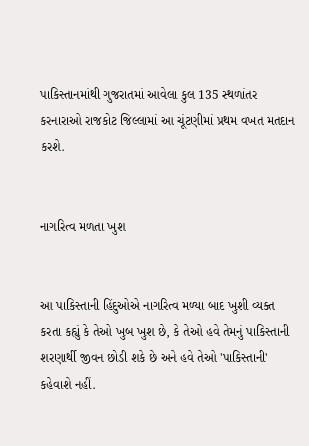પાકિસ્તાનમાંથી ગુજરાતમાં આવેલા કુલ 135 સ્થળાંતર કરનારાઓ રાજકોટ જિલ્લામાં આ ચૂંટણીમાં પ્રથમ વખત મતદાન કરશે.


નાગરિત્વ મળતા ખુશ


આ પાકિસ્તાની હિંદુઓએ નાગરિત્વ મળ્યા બાદ ખુશી વ્યક્ત કરતા કહ્યું કે તેઓ ખુબ ખુશ છે, કે તેઓ હવે તેમનું પાકિસ્તાની શરણાર્થી જીવન છોડી શકે છે અને હવે તેઓ 'પાકિસ્તાની' કહેવાશે નહીં.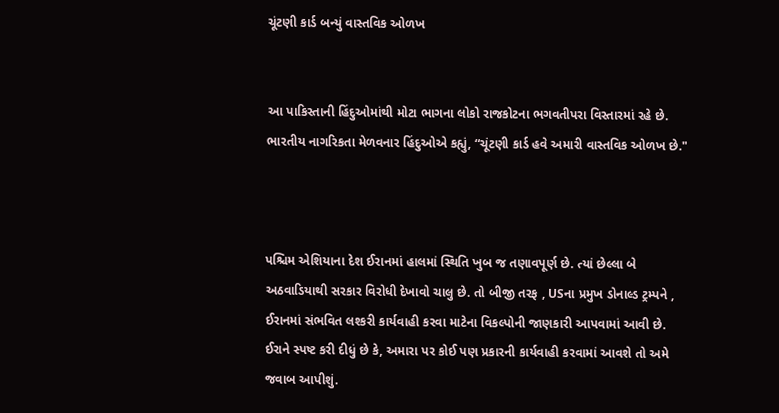ચૂંટણી કાર્ડ બન્યું વાસ્તવિક ઓળખ


આ પાકિસ્તાની હિંદુઓમાંથી મોટા ભાગના લોકો રાજકોટના ભગવતીપરા વિસ્તારમાં રહે છે.  ભારતીય નાગરિકતા મેળવનાર હિંદુઓએ કહ્યું, “ચૂંટણી કાર્ડ હવે અમારી વાસ્તવિક ઓળખ છે."



પશ્ચિમ એશિયાના દેશ ઈરાનમાં હાલમાં સ્થિતિ ખુબ જ તણાવપૂર્ણ છે. ત્યાં છેલ્લા બે અઠવાડિયાથી સરકાર વિરોધી દેખાવો ચાલુ છે. તો બીજી તરફ , USના પ્રમુખ ડોનાલ્ડ ટ્રમ્પને , ઈરાનમાં સંભવિત લશ્કરી કાર્યવાહી કરવા માટેના વિકલ્પોની જાણકારી આપવામાં આવી છે. ઈરાને સ્પષ્ટ કરી દીધું છે કે, અમારા પર કોઈ પણ પ્રકારની કાર્યવાહી કરવામાં આવશે તો અમે જવાબ આપીશું.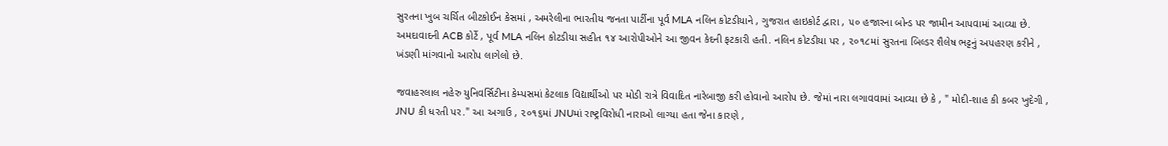સુરતના ખુબ ચર્ચિત બીટકોઈન કેસમાં , અમરેલીના ભારતીય જનતા પાર્ટીના પૂર્વ MLA નલિન કોટડીયાને , ગુજરાત હાઇકોર્ટ દ્વારા , ૫૦ હજારના બોન્ડ પર જામીન આપવામાં આવ્યા છે. અમદાવાદની ACB કોર્ટે , પૂર્વ MLA નલિન કોટડીયા સહીત ૧૪ આરોપીઓને આ જીવન કેદની ફટકારી હતી. નલિન કોટડીયા પર , ૨૦૧૮માં સુરતના બિલ્ડર શૈલેષ ભટ્ટનું અપહરણ કરીને , ખંડણી માંગવાનો આરોપ લાગેલો છે.

જવાહરલાલ નહેરુ યુનિવર્સિટીના કેમ્પસમાં કેટલાક વિદ્યાર્થીઓ પર મોડી રાત્રે વિવાદિત નારેબાજી કરી હોવાનો આરોપ છે. જેમાં નારા લગાવવામાં આવ્યા છે કે , " મોદી-શાહ કી કબર ખુદેગી , JNU કી ધરતી પર." આ અગાઉ , ૨૦૧૬માં JNUમાં રાષ્ટ્રવિરોધી નારાઓ લાગ્યા હતા જેના કારણે ,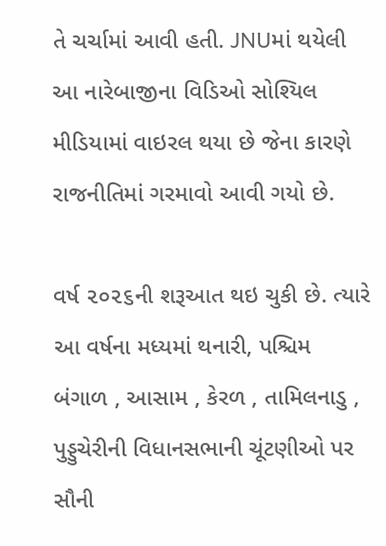તે ચર્ચામાં આવી હતી. JNUમાં થયેલી આ નારેબાજીના વિડિઓ સોશ્યિલ મીડિયામાં વાઇરલ થયા છે જેના કારણે રાજનીતિમાં ગરમાવો આવી ગયો છે.

વર્ષ ૨૦૨૬ની શરૂઆત થઇ ચુકી છે. ત્યારે આ વર્ષના મધ્યમાં થનારી, પશ્ચિમ બંગાળ , આસામ , કેરળ , તામિલનાડુ , પુડ્ડુચેરીની વિધાનસભાની ચૂંટણીઓ પર સૌની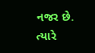નજર છે. ત્યારે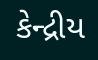કેન્દ્રીય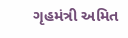ગૃહમંત્રી અમિત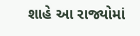શાહે આ રાજ્યોમાં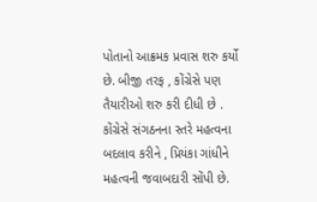પોતાનો આક્રમક પ્રવાસ શરુ કર્યો છે. બીજી તરફ , કોંગ્રેસે પણ તૈયારીઓ શરુ કરી દીધી છે . કોંગ્રેસે સંગઠનના સ્તરે મહત્વના બદલાવ કરીને , પ્રિયંકા ગાંધીને મહત્વની જવાબદારી સોંપી છે.